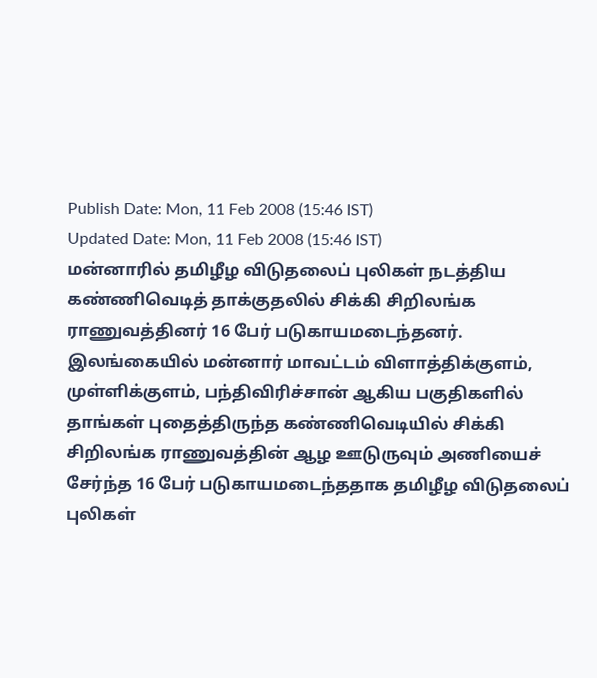Publish Date: Mon, 11 Feb 2008 (15:46 IST)
Updated Date: Mon, 11 Feb 2008 (15:46 IST)
மன்னாரில் தமிழீழ விடுதலைப் புலிகள் நடத்திய கண்ணிவெடித் தாக்குதலில் சிக்கி சிறிலங்க ராணுவத்தினர் 16 பேர் படுகாயமடைந்தனர்.
இலங்கையில் மன்னார் மாவட்டம் விளாத்திக்குளம், முள்ளிக்குளம், பந்திவிரிச்சான் ஆகிய பகுதிகளில் தாங்கள் புதைத்திருந்த கண்ணிவெடியில் சிக்கி சிறிலங்க ராணுவத்தின் ஆழ ஊடுருவும் அணியைச் சேர்ந்த 16 பேர் படுகாயமடைந்ததாக தமிழீழ விடுதலைப் புலிகள்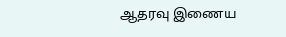ஆதரவு இணைய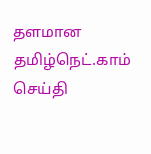தளமான தமிழ்நெட்.காம் செய்தி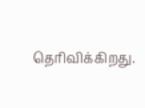தெரிவிக்கிறது.